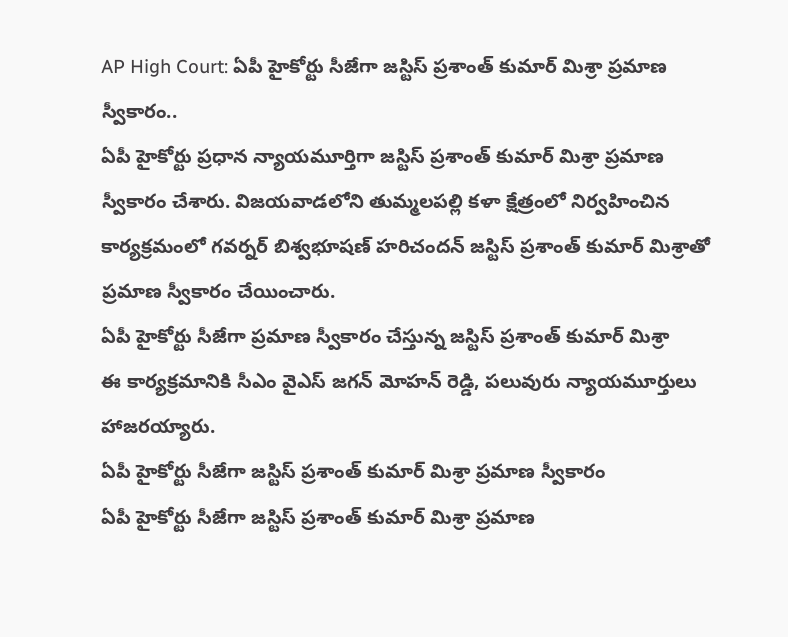AP High Court: ఏపీ హైకోర్టు సీజేగా జస్టిస్ ప్రశాంత్ కుమార్ మిశ్రా ప్రమాణ స్వీకారం..
ఏపీ హైకోర్టు ప్రధాన న్యాయమూర్తిగా జస్టిస్ ప్రశాంత్ కుమార్ మిశ్రా ప్రమాణ స్వీకారం చేశారు. విజయవాడలోని తుమ్మలపల్లి కళా క్షేత్రంలో నిర్వహించిన కార్యక్రమంలో గవర్నర్ బిశ్వభూషణ్ హరిచందన్ జస్టిస్ ప్రశాంత్ కుమార్ మిశ్రాతో ప్రమాణ స్వీకారం చేయించారు.
ఏపీ హైకోర్టు సీజేగా ప్రమాణ స్వీకారం చేస్తున్న జస్టిస్ ప్రశాంత్ కుమార్ మిశ్రా
ఈ కార్యక్రమానికి సీఎం వైఎస్ జగన్ మోహన్ రెడ్డి, పలువురు న్యాయమూర్తులు హాజరయ్యారు.
ఏపీ హైకోర్టు సీజేగా జస్టిస్ ప్రశాంత్ కుమార్ మిశ్రా ప్రమాణ స్వీకారం
ఏపీ హైకోర్టు సీజేగా జస్టిస్ ప్రశాంత్ కుమార్ మిశ్రా ప్రమాణ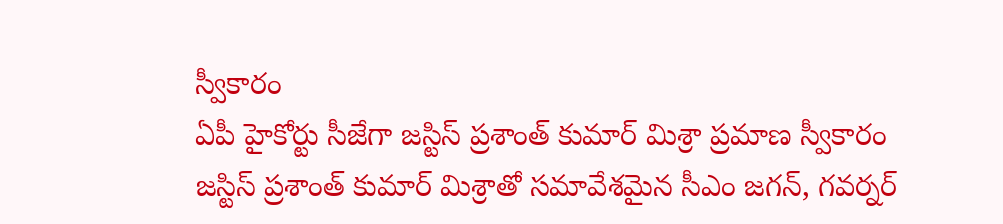స్వీకారం
ఏపీ హైకోర్టు సీజేగా జస్టిస్ ప్రశాంత్ కుమార్ మిశ్రా ప్రమాణ స్వీకారం
జస్టిస్ ప్రశాంత్ కుమార్ మిశ్రాతో సమావేశమైన సీఎం జగన్, గవర్నర్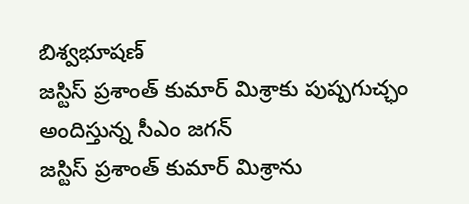బిశ్వభూషణ్
జస్టిస్ ప్రశాంత్ కుమార్ మిశ్రాకు పుష్పగుచ్ఛం అందిస్తున్న సీఎం జగన్
జస్టిస్ ప్రశాంత్ కుమార్ మిశ్రాను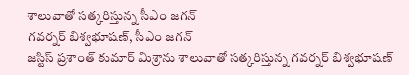శాలువాతో సత్కరిస్తున్న సీఎం జగన్
గవర్నర్ బిశ్వభూషణ్, సీఎం జగన్
జస్టిస్ ప్రశాంత్ కుమార్ మిశ్రాను శాలువాతో సత్కరిస్తున్న గవర్నర్ బిశ్వభూషణ్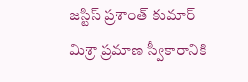జస్టిస్ ప్రశాంత్ కుమార్ మిశ్రా ప్రమాణ స్వీకారానికి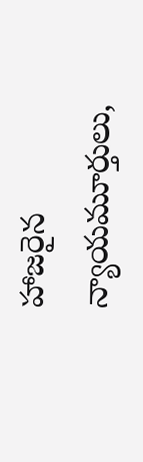హాజరైన న్యాయమూర్తులు,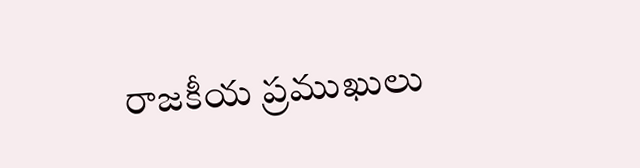రాజకీయ ప్రముఖులు